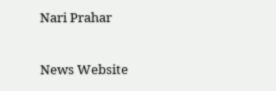Nari Prahar

News Website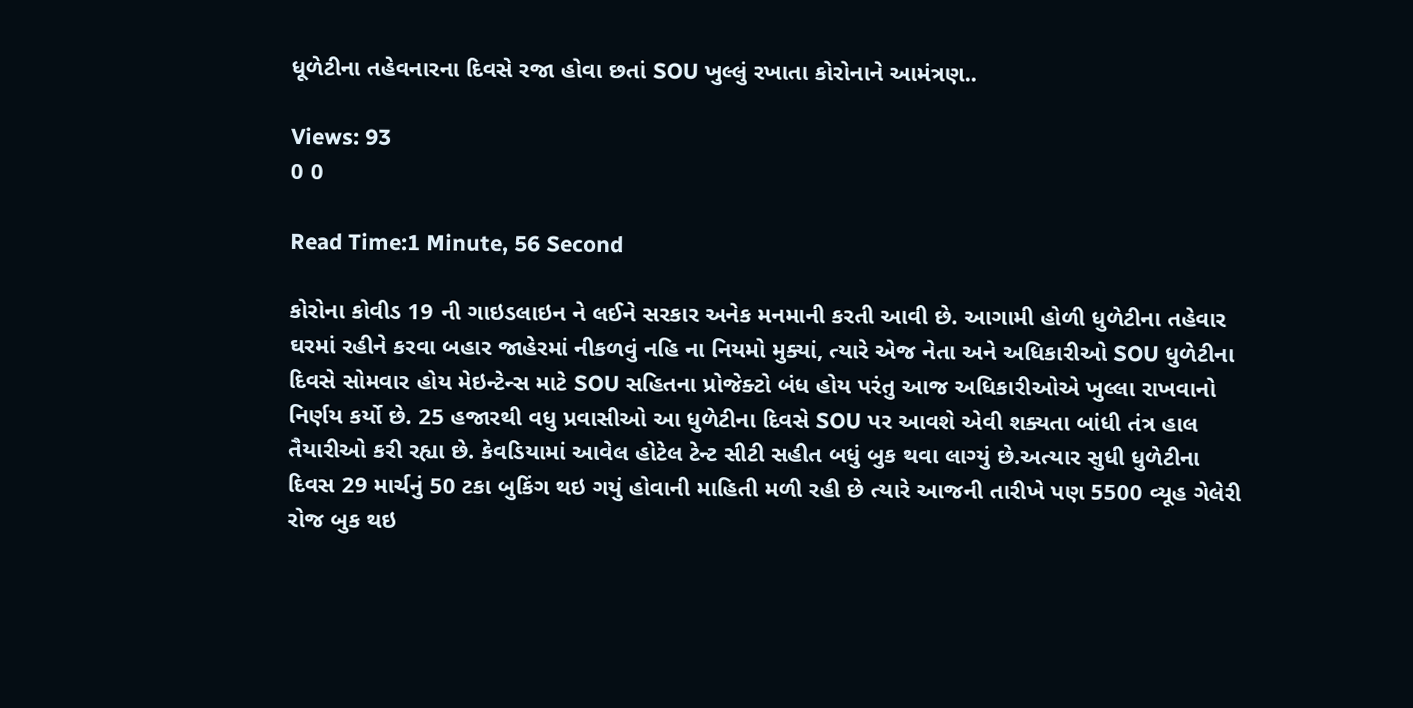ધૂળેટીના તહેવનારના દિવસે રજા હોવા છતાં SOU ખુલ્લું રખાતા કોરોનાને આમંત્રણ..

Views: 93
0 0

Read Time:1 Minute, 56 Second

કોરોના કોવીડ 19 ની ગાઇડલાઇન ને લઈને સરકાર અનેક મનમાની કરતી આવી છે. આગામી હોળી ધુળેટીના તહેવાર ઘરમાં રહીને કરવા બહાર જાહેરમાં નીકળવું નહિ ના નિયમો મુક્યાં, ત્યારે એજ નેતા અને અધિકારીઓ SOU ધુળેટીના દિવસે સોમવાર હોય મેઇન્ટેન્સ માટે SOU સહિતના પ્રોજેક્ટો બંધ હોય પરંતુ આજ અધિકારીઓએ ખુલ્લા રાખવાનો નિર્ણય કર્યો છે. 25 હજારથી વધુ પ્રવાસીઓ આ ધુળેટીના દિવસે SOU પર આવશે એવી શક્યતા બાંધી તંત્ર હાલ તૈયારીઓ કરી રહ્યા છે. કેવડિયામાં આવેલ હોટેલ ટેન્ટ સીટી સહીત બધું બુક થવા લાગ્યું છે.અત્યાર સુધી ધુળેટીના દિવસ 29 માર્ચનું 50 ટકા બુકિંગ થઇ ગયું હોવાની માહિતી મળી રહી છે ત્યારે આજની તારીખે પણ 5500 વ્યૂહ ગેલેરી રોજ બુક થઇ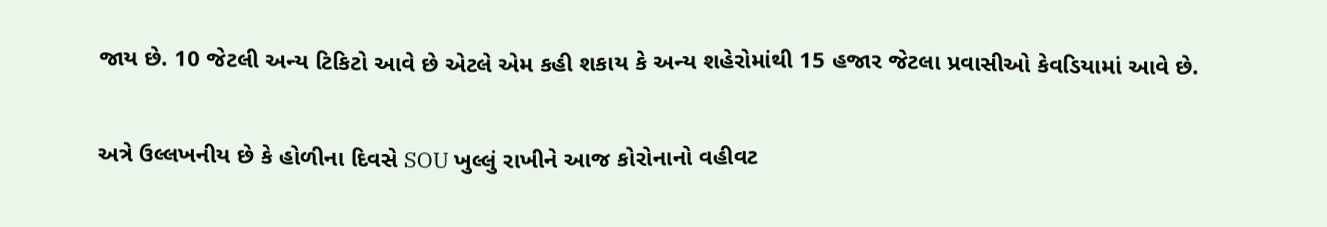જાય છે. 10 જેટલી અન્ય ટિકિટો આવે છે એટલે એમ કહી શકાય કે અન્ય શહેરોમાંથી 15 હજાર જેટલા પ્રવાસીઓ કેવડિયામાં આવે છે.

અત્રે ઉલ્લખનીય છે કે હોળીના દિવસે SOU ખુલ્લું રાખીને આજ કોરોનાનો વહીવટ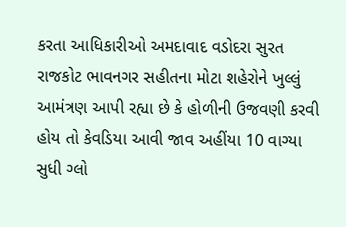કરતા આધિકારીઓ અમદાવાદ વડોદરા સુરત રાજકોટ ભાવનગર સહીતના મોટા શહેરોને ખુલ્લું આમંત્રણ આપી રહ્યા છે કે હોળીની ઉજવણી કરવી હોય તો કેવડિયા આવી જાવ અહીંયા 10 વાગ્યા સુધી ગ્લો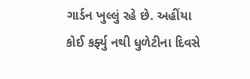ગાર્ડન ખુલ્લું રહે છે. અહીંયા કોઈ કર્ફ્યુ નથી ધુળેટીના દિવસે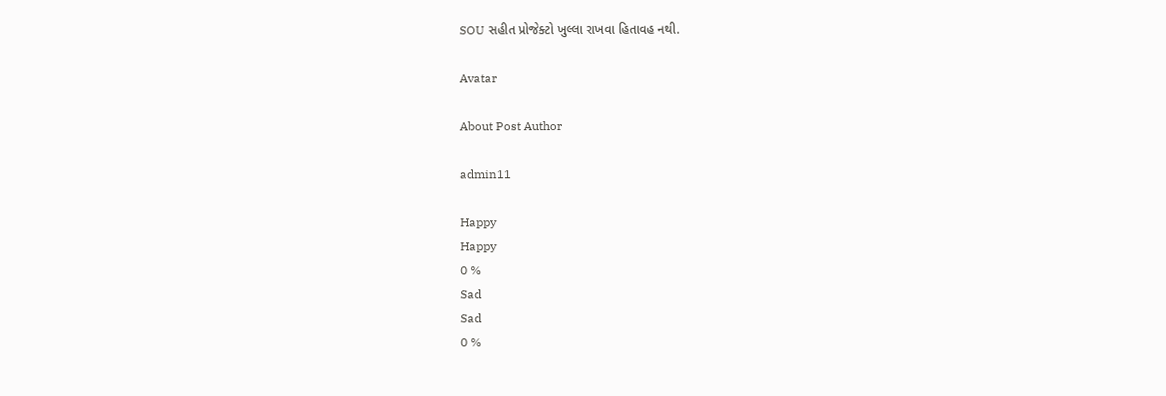SOU સહીત પ્રોજેક્ટો ખુલ્લા રાખવા હિતાવહ નથી.

Avatar

About Post Author

admin11

Happy
Happy
0 %
Sad
Sad
0 %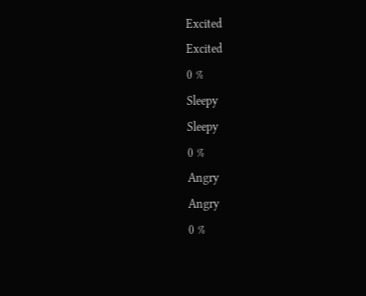Excited
Excited
0 %
Sleepy
Sleepy
0 %
Angry
Angry
0 %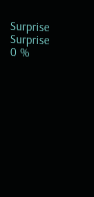Surprise
Surprise
0 %